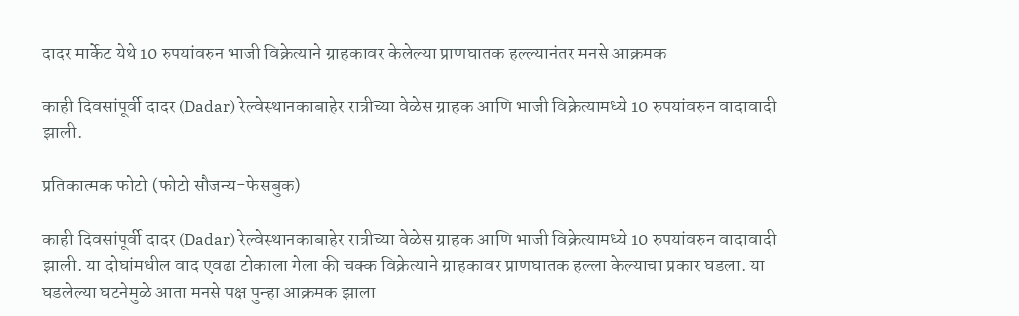दादर मार्केट येथे 10 रुपयांवरुन भाजी विक्रेत्याने ग्राहकावर केलेल्या प्राणघातक हल्ल्यानंतर मनसे आक्रमक

काही दिवसांपूर्वी दादर (Dadar) रेल्वेस्थानकाबाहेर रात्रीच्या वेळेस ग्राहक आणि भाजी विक्रेत्यामध्ये 10 रुपयांवरुन वादावादी झाली.

प्रतिकात्मक फोटो (फोटो सौजन्य-फेसबुक)

काही दिवसांपूर्वी दादर (Dadar) रेल्वेस्थानकाबाहेर रात्रीच्या वेळेस ग्राहक आणि भाजी विक्रेत्यामध्ये 10 रुपयांवरुन वादावादी झाली. या दोघांमधील वाद एवढा टोकाला गेला की चक्क विक्रेत्याने ग्राहकावर प्राणघातक हल्ला केल्याचा प्रकार घडला. या घडलेल्या घटनेमुळे आता मनसे पक्ष पुन्हा आक्रमक झाला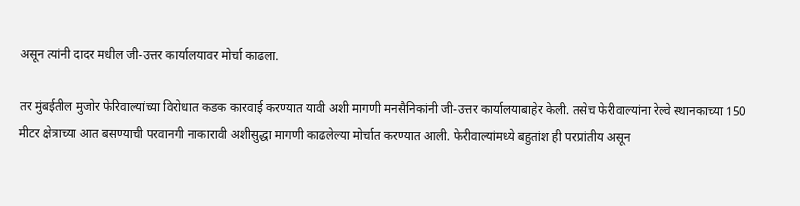असून त्यांनी दादर मधील जी-उत्तर कार्यालयावर मोर्चा काढला.

तर मुंबईतील मुजोर फेरिवाल्यांच्या विरोधात कडक कारवाई करण्यात यावी अशी मागणी मनसैनिकांनी जी-उत्तर कार्यालयाबाहेर केली. तसेच फेरीवाल्यांना रेल्वे स्थानकाच्या 150 मीटर क्षेत्राच्या आत बसण्याची परवानगी नाकारावी अशीसुद्धा मागणी काढलेल्या मोर्चात करण्यात आली. फेरीवाल्यांमध्ये बहुतांश ही परप्रांतीय असून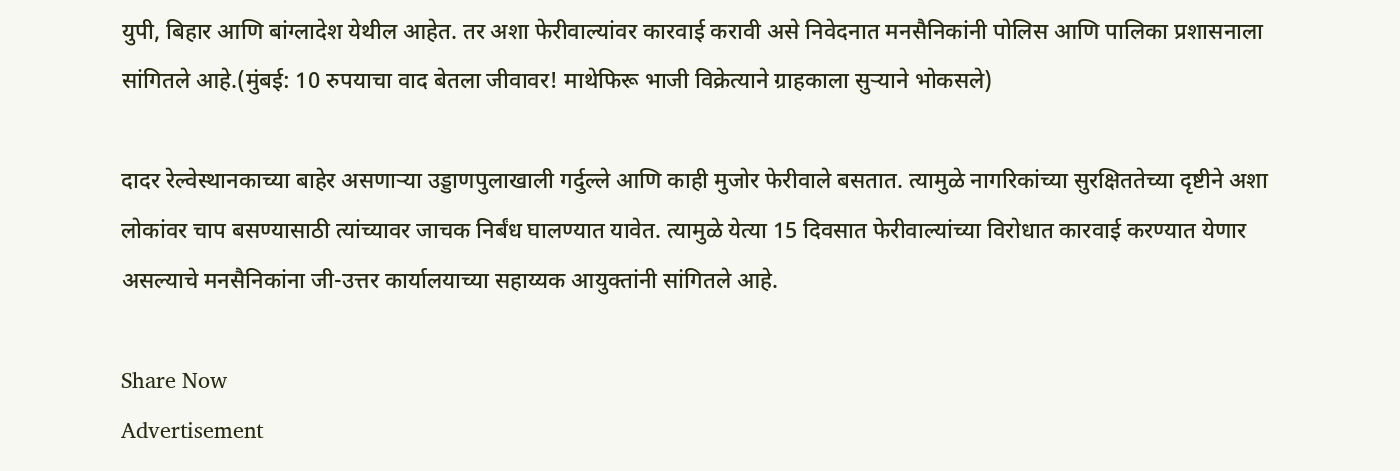युपी, बिहार आणि बांग्लादेश येथील आहेत. तर अशा फेरीवाल्यांवर कारवाई करावी असे निवेदनात मनसैनिकांनी पोलिस आणि पालिका प्रशासनाला सांगितले आहे.(मुंबई: 10 रुपयाचा वाद बेतला जीवावर! माथेफिरू भाजी विक्रेत्याने ग्राहकाला सुऱ्याने भोकसले)

दादर रेल्वेस्थानकाच्या बाहेर असणाऱ्या उड्डाणपुलाखाली गर्दुल्ले आणि काही मुजोर फेरीवाले बसतात. त्यामुळे नागरिकांच्या सुरक्षिततेच्या दृष्टीने अशा लोकांवर चाप बसण्यासाठी त्यांच्यावर जाचक निर्बंध घालण्यात यावेत. त्यामुळे येत्या 15 दिवसात फेरीवाल्यांच्या विरोधात कारवाई करण्यात येणार असल्याचे मनसैनिकांना जी-उत्तर कार्यालयाच्या सहाय्यक आयुक्तांनी सांगितले आहे.

Share Now
Advertisement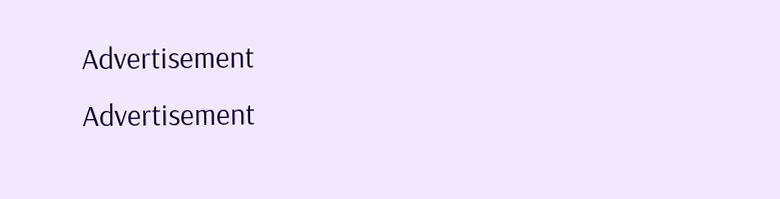Advertisement
Advertisement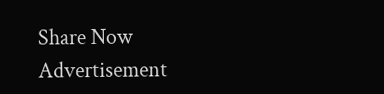Share Now
Advertisement